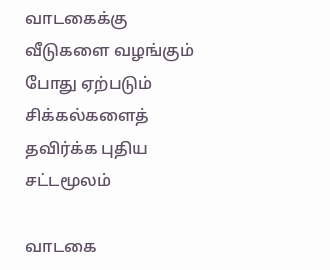வாடகைக்கு வீடுகளை வழங்கும் போது ஏற்படும் சிக்கல்களைத் தவிர்க்க புதிய சட்டமூலம்

வாடகை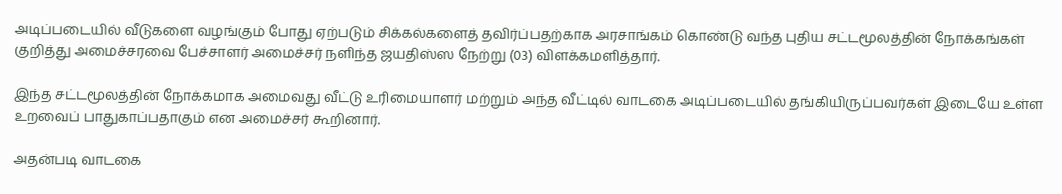அடிப்படையில் வீடுகளை வழங்கும் போது ஏற்படும் சிக்கல்களைத் தவிர்ப்பதற்காக அரசாங்கம் கொண்டு வந்த புதிய சட்டமூலத்தின் நோக்கங்கள் குறித்து அமைச்சரவை பேச்சாளர் அமைச்சர் நளிந்த ஜயதிஸ்ஸ நேற்று (03) விளக்கமளித்தார்.

இந்த சட்டமூலத்தின் நோக்கமாக அமைவது வீட்டு உரிமையாளர் மற்றும் அந்த வீட்டில் வாடகை அடிப்படையில் தங்கியிருப்பவர்கள் இடையே உள்ள உறவைப் பாதுகாப்பதாகும் என அமைச்சர் கூறினார்.

அதன்படி வாடகை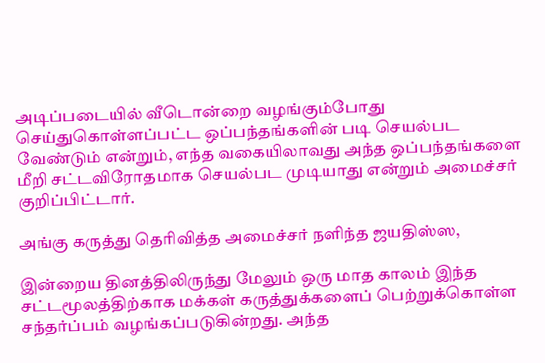அடிப்படையில் வீடொன்றை வழங்கும்போது செய்துகொள்ளப்பட்ட ஒப்பந்தங்களின் படி செயல்பட வேண்டும் என்றும், எந்த வகையிலாவது அந்த ஒப்பந்தங்களை மீறி சட்டவிரோதமாக செயல்பட முடியாது என்றும் அமைச்சர் குறிப்பிட்டார்.

அங்கு கருத்து தெரிவித்த அமைச்சர் நளிந்த ஜயதிஸ்ஸ,

இன்றைய தினத்திலிருந்து மேலும் ஒரு மாத காலம் இந்த சட்டமூலத்திற்காக மக்கள் கருத்துக்களைப் பெற்றுக்கொள்ள சந்தர்ப்பம் வழங்கப்படுகின்றது. அந்த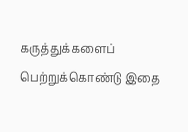கருத்துக்களைப் பெற்றுக்கொண்டு இதை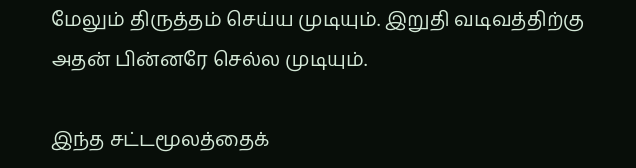மேலும் திருத்தம் செய்ய முடியும். இறுதி வடிவத்திற்கு அதன் பின்னரே செல்ல முடியும்.

இந்த சட்டமூலத்தைக்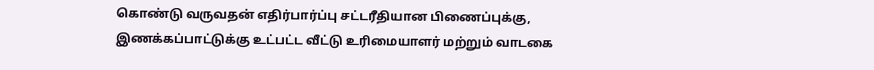கொண்டு வருவதன் எதிர்பார்ப்பு சட்டரீதியான பிணைப்புக்கு, இணக்கப்பாட்டுக்கு உட்பட்ட வீட்டு உரிமையாளர் மற்றும் வாடகை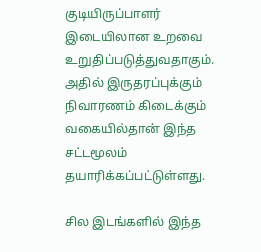குடியிருப்பாளர் இடையிலான உறவை உறுதிப்படுத்துவதாகும். அதில் இருதரப்புக்கும் நிவாரணம் கிடைக்கும் வகையில்தான் இந்த சட்டமூலம் தயாரிக்கப்பட்டுள்ளது.

சில இடங்களில் இந்த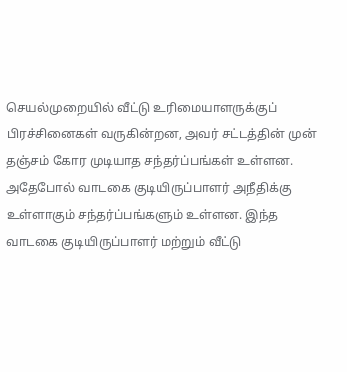செயல்முறையில் வீட்டு உரிமையாளருக்குப் பிரச்சினைகள் வருகின்றன, அவர் சட்டத்தின் முன் தஞ்சம் கோர முடியாத சந்தர்ப்பங்கள் உள்ளன. அதேபோல் வாடகை குடியிருப்பாளர் அநீதிக்கு உள்ளாகும் சந்தர்ப்பங்களும் உள்ளன. இந்த வாடகை குடியிருப்பாளர் மற்றும் வீட்டு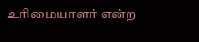உரிமையாளர் என்ற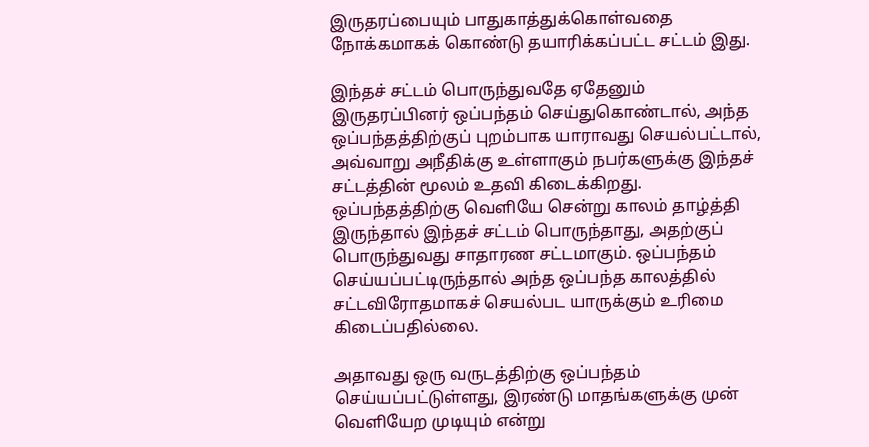இருதரப்பையும் பாதுகாத்துக்கொள்வதை நோக்கமாகக் கொண்டு தயாரிக்கப்பட்ட சட்டம் இது.

இந்தச் சட்டம் பொருந்துவதே ஏதேனும் இருதரப்பினர் ஒப்பந்தம் செய்துகொண்டால், அந்த ஒப்பந்தத்திற்குப் புறம்பாக யாராவது செயல்பட்டால், அவ்வாறு அநீதிக்கு உள்ளாகும் நபர்களுக்கு இந்தச் சட்டத்தின் மூலம் உதவி கிடைக்கிறது. ஒப்பந்தத்திற்கு வெளியே சென்று காலம் தாழ்த்தி இருந்தால் இந்தச் சட்டம் பொருந்தாது, அதற்குப் பொருந்துவது சாதாரண சட்டமாகும். ஒப்பந்தம் செய்யப்பட்டிருந்தால் அந்த ஒப்பந்த காலத்தில் சட்டவிரோதமாகச் செயல்பட யாருக்கும் உரிமை கிடைப்பதில்லை.

அதாவது ஒரு வருடத்திற்கு ஒப்பந்தம் செய்யப்பட்டுள்ளது, இரண்டு மாதங்களுக்கு முன் வெளியேற முடியும் என்று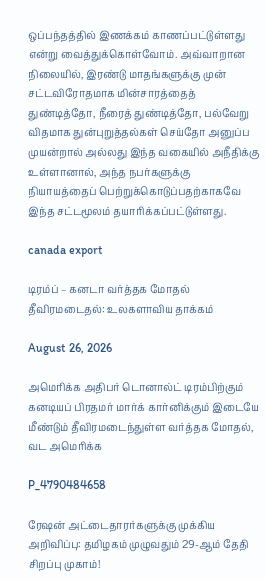ஒப்பந்தத்தில் இணக்கம் காணப்பட்டுள்ளது என்று வைத்துக்கொள்வோம். அவ்வாறான நிலையில், இரண்டு மாதங்களுக்கு முன் சட்டவிரோதமாக மின்சாரத்தைத் துண்டித்தோ, நீரைத் துண்டித்தோ, பல்வேறு விதமாக துன்புறுத்தல்கள் செய்தோ அனுப்ப முயன்றால் அல்லது இந்த வகையில் அநீதிக்கு உள்ளானால், அந்த நபர்களுக்கு நியாயத்தைப் பெற்றுக்கொடுப்பதற்காகவே இந்த சட்டமூலம் தயாரிக்கப்பட்டுள்ளது.

canada export

டிரம்ப் – கனடா வர்த்தக மோதல் தீவிரமடைதல்: உலகளாவிய தாக்கம்

August 26, 2026

அமெரிக்க அதிபர் டொனால்ட் டிரம்பிற்கும் கனடியப் பிரதமர் மார்க் கார்னிக்கும் இடையே மீண்டும் தீவிரமடைந்துள்ள வர்த்தக மோதல், வட அமெரிக்க

P_4790484658

ரேஷன் அட்டைதாரர்களுக்கு முக்கிய அறிவிப்பு: தமிழகம் முழுவதும் 29-ஆம் தேதி சிறப்பு முகாம்!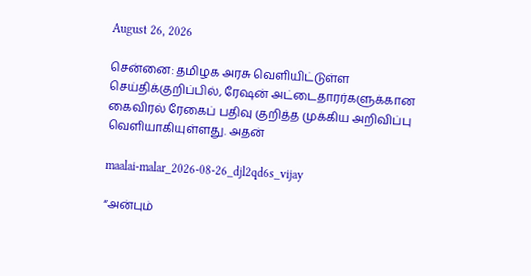August 26, 2026

சென்னை: தமிழக அரசு வெளியிட்டுள்ள செய்திக்குறிப்பில், ரேஷன் அட்டைதாரர்களுக்கான கைவிரல் ரேகைப் பதிவு குறித்த முக்கிய அறிவிப்பு வெளியாகியுள்ளது. அதன்

maalai-malar_2026-08-26_djl2qd6s_vijay

“அன்பும்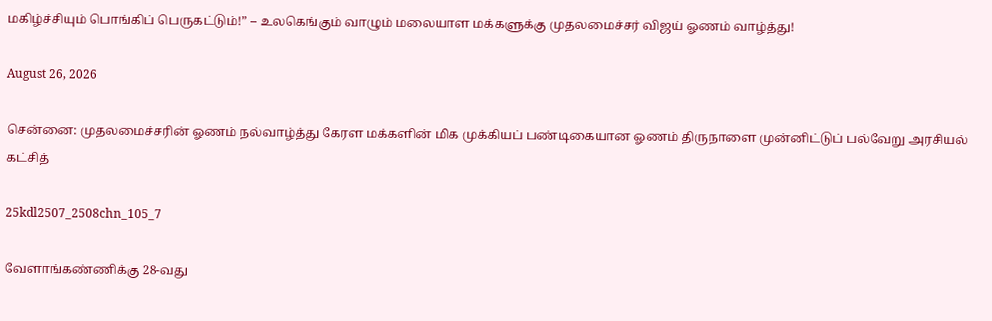மகிழ்ச்சியும் பொங்கிப் பெருகட்டும்!” – உலகெங்கும் வாழும் மலையாள மக்களுக்கு முதலமைச்சர் விஜய் ஓணம் வாழ்த்து!

August 26, 2026

சென்னை: முதலமைச்சரின் ஓணம் நல்வாழ்த்து கேரள மக்களின் மிக முக்கியப் பண்டிகையான ஓணம் திருநாளை முன்னிட்டுப் பல்வேறு அரசியல் கட்சித்

25kdl2507_2508chn_105_7

வேளாங்கண்ணிக்கு 28-வது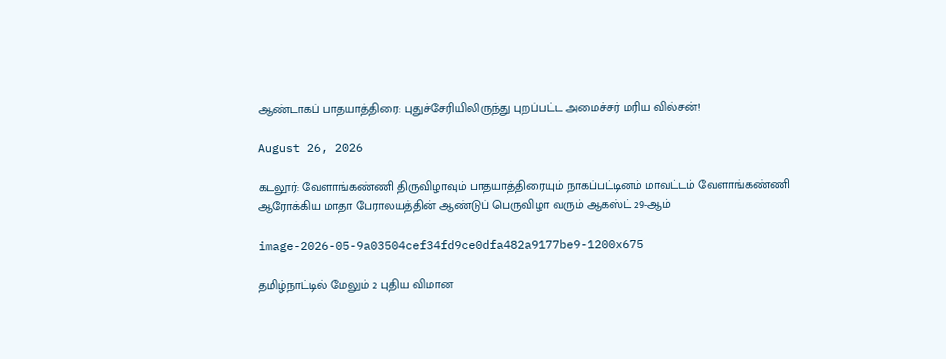ஆண்டாகப் பாதயாத்திரை: புதுச்சேரியிலிருந்து புறப்பட்ட அமைச்சர் மரிய வில்சன்!

August 26, 2026

கடலூர்: வேளாங்கண்ணி திருவிழாவும் பாதயாத்திரையும் நாகப்பட்டினம் மாவட்டம் வேளாங்கண்ணி ஆரோக்கிய மாதா பேராலயத்தின் ஆண்டுப் பெருவிழா வரும் ஆகஸ்ட் 29-ஆம்

image-2026-05-9a03504cef34fd9ce0dfa482a9177be9-1200x675

தமிழ்நாட்டில் மேலும் 2 புதிய விமான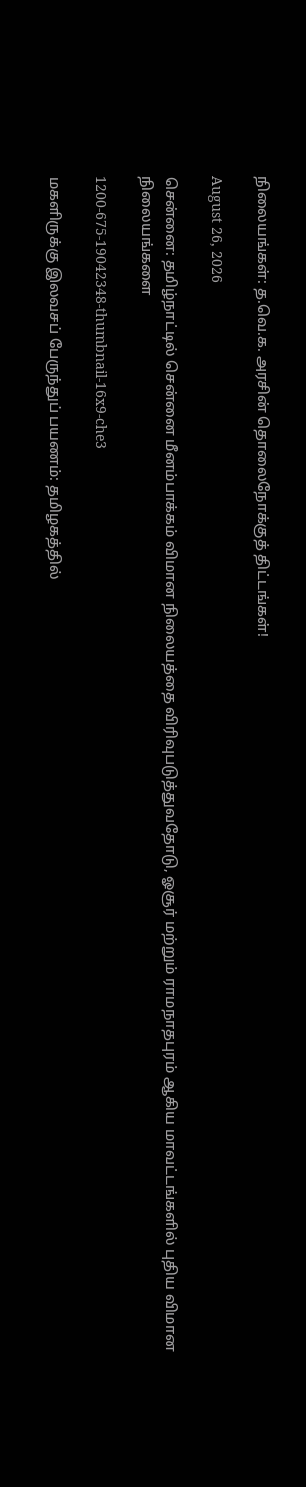நிலையங்கள்: த.வெ.க. அரசின் தொலைநோக்குத் திட்டங்கள்!

August 26, 2026

சென்னை: தமிழ்நாட்டில் சென்னை மீனம்பாக்கம் விமான நிலையத்தை விரிவுபடுத்துவதோடு, ஓசூர் மற்றும் ராமநாதபுரம் ஆகிய மாவட்டங்களில் புதிய விமான நிலையங்களை

1200-675-19042348-thumbnail-16x9-che3

மகளிருக்கு இலவசப் பேருந்துப் பயணம்: தமிழகத்தில்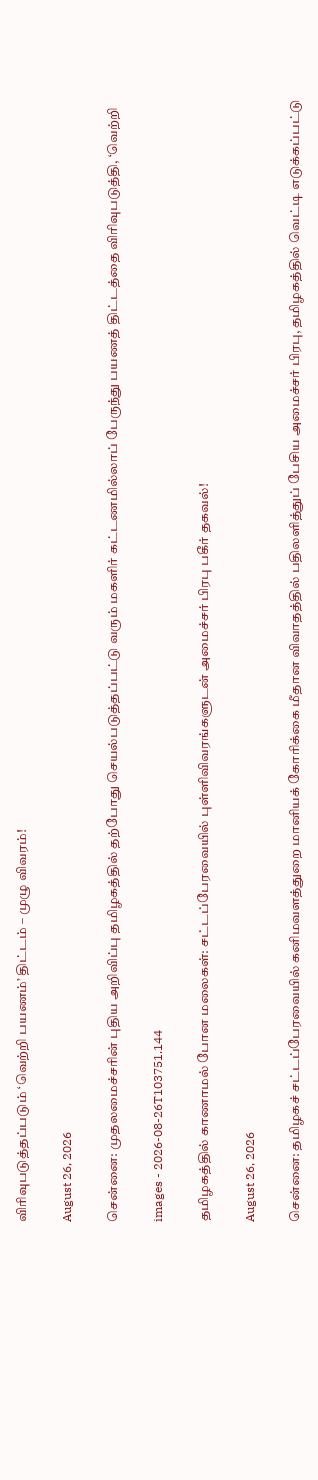விரிவுபடுத்தப்படும் ‘வெற்றி பயணம்’ திட்டம் – முழு விவரம்!

August 26, 2026

சென்னை: முதலமைச்சரின் புதிய அறிவிப்பு தமிழகத்தில் தற்போது செயல்படுத்தப்பட்டு வரும் மகளிர் கட்டணமில்லாப் பேருந்து பயணத் திட்டத்தை விரிவுபடுத்தி, ‘வெற்றி

images - 2026-08-26T103751.144

தமிழகத்தில் காணாமல் போன மலைகள்: சட்டப்பேரவையில் புள்ளிவிவரங்களுடன் அமைச்சர் பிரபு பகீர் தகவல்!

August 26, 2026

சென்னை: தமிழகச் சட்டப்பேரவையில் கனிமவளத்துறை மானியக் கோரிக்கை மீதான விவாதத்தில் பதிலளித்துப் பேசிய அமைச்சர் பிரபு, தமிழகத்தில் வெட்டி எடுக்கப்பட்டு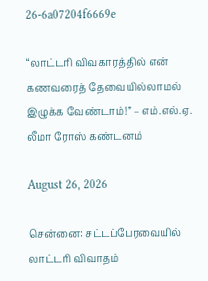26-6a07204f6669e

“லாட்டரி விவகாரத்தில் என் கணவரைத் தேவையில்லாமல் இழுக்க வேண்டாம்!” – எம்.எல்.ஏ. லீமா ரோஸ் கண்டனம்

August 26, 2026

சென்னை: சட்டப்பேரவையில் லாட்டரி விவாதம்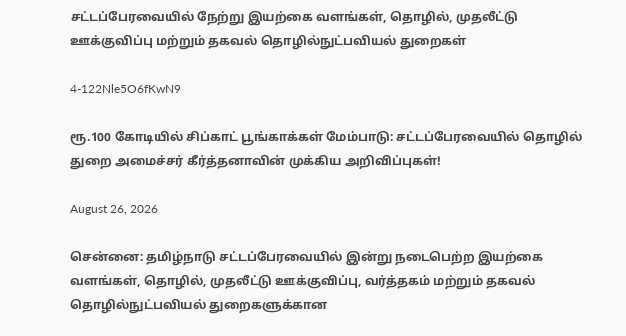சட்டப்பேரவையில் நேற்று இயற்கை வளங்கள், தொழில், முதலீட்டு ஊக்குவிப்பு மற்றும் தகவல் தொழில்நுட்பவியல் துறைகள்

4-122Nle5O6fKwN9

ரூ.100 கோடியில் சிப்காட் பூங்காக்கள் மேம்பாடு: சட்டப்பேரவையில் தொழில் துறை அமைச்சர் கீர்த்தனாவின் முக்கிய அறிவிப்புகள்!

August 26, 2026

சென்னை: தமிழ்நாடு சட்டப்பேரவையில் இன்று நடைபெற்ற இயற்கை வளங்கள், தொழில், முதலீட்டு ஊக்குவிப்பு, வர்த்தகம் மற்றும் தகவல் தொழில்நுட்பவியல் துறைகளுக்கான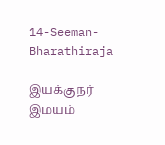14-Seeman-Bharathiraja

இயக்குநர் இமயம்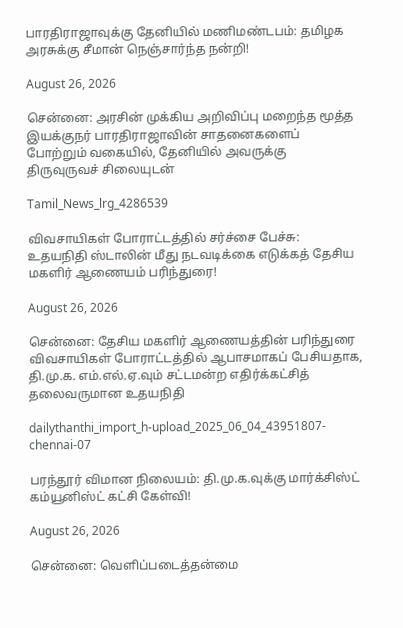பாரதிராஜாவுக்கு தேனியில் மணிமண்டபம்: தமிழக அரசுக்கு சீமான் நெஞ்சார்ந்த நன்றி!

August 26, 2026

சென்னை: அரசின் முக்கிய அறிவிப்பு மறைந்த மூத்த இயக்குநர் பாரதிராஜாவின் சாதனைகளைப் போற்றும் வகையில், தேனியில் அவருக்கு திருவுருவச் சிலையுடன்

Tamil_News_lrg_4286539

விவசாயிகள் போராட்டத்தில் சர்ச்சை பேச்சு: உதயநிதி ஸ்டாலின் மீது நடவடிக்கை எடுக்கத் தேசிய மகளிர் ஆணையம் பரிந்துரை!

August 26, 2026

சென்னை: தேசிய மகளிர் ஆணையத்தின் பரிந்துரை விவசாயிகள் போராட்டத்தில் ஆபாசமாகப் பேசியதாக, தி.மு.க. எம்.எல்.ஏ.வும் சட்டமன்ற எதிர்க்கட்சித் தலைவருமான உதயநிதி

dailythanthi_import_h-upload_2025_06_04_43951807-chennai-07

பரந்தூர் விமான நிலையம்: தி.மு.க.வுக்கு மார்க்சிஸ்ட் கம்யூனிஸ்ட் கட்சி கேள்வி!

August 26, 2026

சென்னை: வெளிப்படைத்தன்மை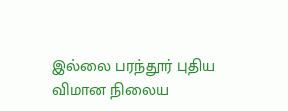இல்லை பரந்தூர் புதிய விமான நிலைய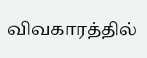விவகாரத்தில்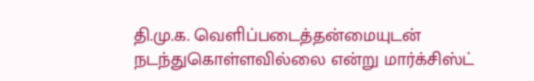தி.மு.க. வெளிப்படைத்தன்மையுடன் நடந்துகொள்ளவில்லை என்று மார்க்சிஸ்ட்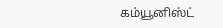கம்யூனிஸ்ட்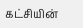கட்சியின்